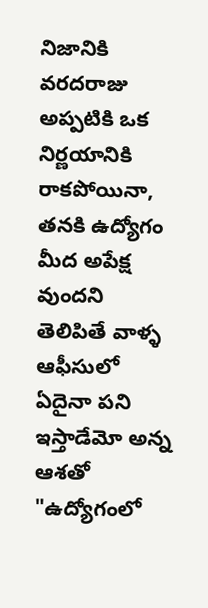నిజానికి వరదరాజు అప్పటికి ఒక నిర్ణయానికి రాకపోయినా, తనకి ఉద్యోగం మీద అపేక్ష వుందని తెలిపితే వాళ్ళ ఆఫీసులో ఏదైనా పని ఇస్తాడేమో అన్న ఆశతో "ఉద్యోగంలో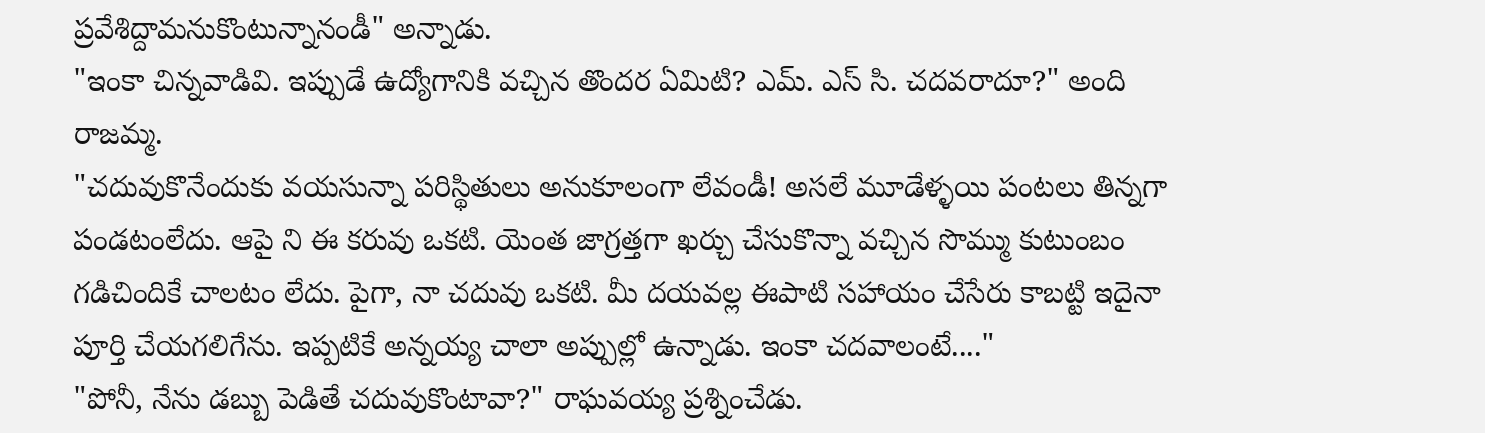ప్రవేశిద్దామనుకొంటున్నానండీ" అన్నాడు.
"ఇంకా చిన్నవాడివి. ఇప్పుడే ఉద్యోగానికి వచ్చిన తొందర ఏమిటి? ఎమ్. ఎస్ సి. చదవరాదూ?" అంది రాజమ్మ.
"చదువుకొనేందుకు వయసున్నా పరిస్థితులు అనుకూలంగా లేవండీ! అసలే మూడేళ్ళయి పంటలు తిన్నగా పండటంలేదు. ఆపై ని ఈ కరువు ఒకటి. యెంత జాగ్రత్తగా ఖర్చు చేసుకొన్నా వచ్చిన సొమ్ము కుటుంబం గడిచిందికే చాలటం లేదు. పైగా, నా చదువు ఒకటి. మీ దయవల్ల ఈపాటి సహాయం చేసేరు కాబట్టి ఇదైనా పూర్తి చేయగలిగేను. ఇప్పటికే అన్నయ్య చాలా అప్పుల్లో ఉన్నాడు. ఇంకా చదవాలంటే...."
"పోనీ, నేను డబ్బు పెడితే చదువుకొంటావా?" రాఘవయ్య ప్రశ్నించేడు.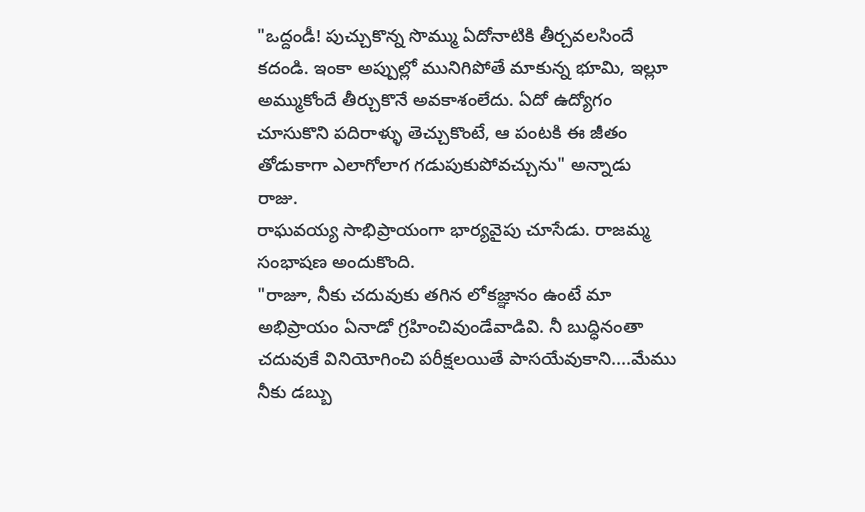"ఒద్దండీ! పుచ్చుకొన్న సొమ్ము ఏదోనాటికి తీర్చవలసిందే కదండి. ఇంకా అప్పుల్లో మునిగిపోతే మాకున్న భూమి, ఇల్లూ అమ్ముకోందే తీర్చుకొనే అవకాశంలేదు. ఏదో ఉద్యోగం చూసుకొని పదిరాళ్ళు తెచ్చుకొంటే, ఆ పంటకి ఈ జీతం తోడుకాగా ఎలాగోలాగ గడుపుకుపోవచ్చును" అన్నాడు రాజు.
రాఘవయ్య సాభిప్రాయంగా భార్యవైపు చూసేడు. రాజమ్మ సంభాషణ అందుకొంది.
"రాజూ, నీకు చదువుకు తగిన లోకజ్ఞానం ఉంటే మా అభిప్రాయం ఏనాడో గ్రహించివుండేవాడివి. నీ బుద్ధినంతా చదువుకే వినియోగించి పరీక్షలయితే పాసయేవుకాని....మేము నీకు డబ్బు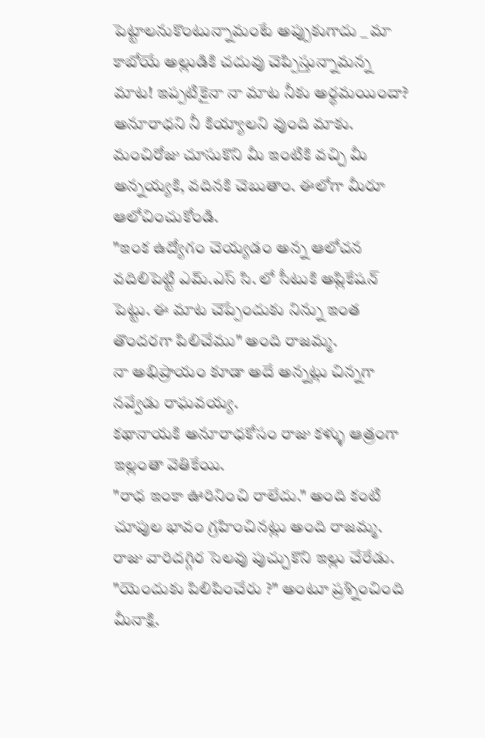పెట్టాలనుకొంటున్నామంటే అప్పుకుగాదు _ మా కాబోయే అల్లుడికి చదువు చెప్పిస్తున్నామన్న మాట! ఇప్పటికైనా నా మాట నీకు అర్ధమయిందా? అనూరాధని నీ కియ్యాలని వుంది మాకు. మంచిరోజు చూసుకొని మీ ఇంటికి వచ్చి మీ అన్నయ్యకి, వదినకి చెబుతాం. ఈలోగా మీరూ ఆలోచించుకోండి.
"ఇంక ఉద్యోగం చెయ్యడం అన్న ఆలోచన వదిలిపెట్టి ఎమ్.ఎస్ సి. లో సీటుకి అప్లికేషన్ పెట్టు. ఈ మాట చెప్పేందుకు నిన్ను ఇంత తొందరగా పిలిచేము" అంది రాజమ్మ.
నా అభిప్రాయం కూడా అదే అన్నట్లు చిన్నగా నవ్వేడు రాఘవయ్య.
కథానాయకి అనూరాధకోసం రాజు కళ్ళు ఆత్రంగా ఇల్లంతా వెతికేయి.
"రాధ ఇంకా ఊరినించి రాలేదు." అంది కంటి చూపుల భావం గ్రహించినట్లు అంది రాజమ్మ.
రాజు వారిదగ్గిర సెలవు పుచ్చుకొని ఇల్లు చేరేడు.
"యెందుకు పిలిపించేరు ?" అంటూ ప్రశ్నించింది మీనాక్షి.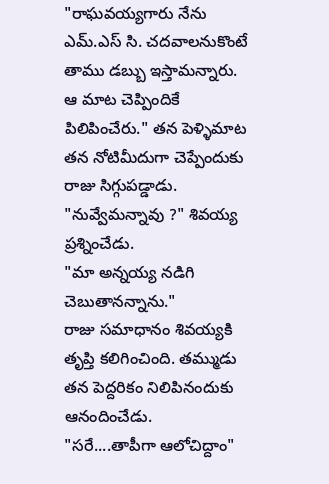"రాఘవయ్యగారు నేను ఎమ్.ఎస్ సి. చదవాలనుకొంటే తాము డబ్బు ఇస్తామన్నారు. ఆ మాట చెప్పిందికే పిలిపించేరు." తన పెళ్ళిమాట తన నోటిమీదుగా చెప్పేందుకు రాజు సిగ్గుపడ్డాడు.
"నువ్వేమన్నావు ?" శివయ్య ప్రశ్నించేడు.
"మా అన్నయ్య నడిగి చెబుతానన్నాను."
రాజు సమాధానం శివయ్యకి తృప్తి కలిగించింది. తమ్ముడు తన పెద్దరికం నిలిపినందుకు ఆనందించేడు.
"సరే....తాపీగా ఆలోచిద్దాం"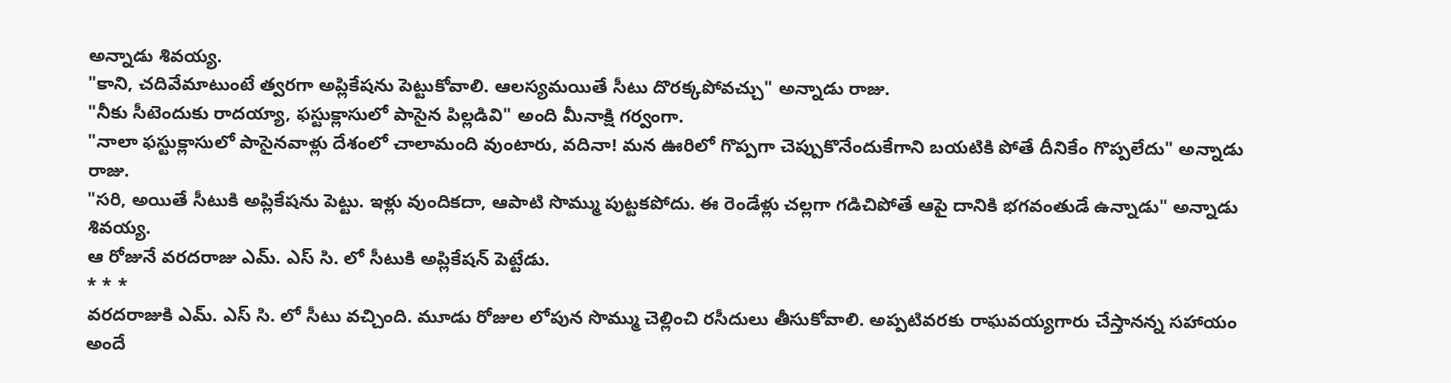అన్నాడు శివయ్య.
"కాని, చదివేమాటుంటే త్వరగా అప్లికేషను పెట్టుకోవాలి. ఆలస్యమయితే సీటు దొరక్కపోవచ్చు" అన్నాడు రాజు.
"నీకు సీటెందుకు రాదయ్యా, ఫస్టుక్లాసులో పాసైన పిల్లడివి" అంది మీనాక్షి గర్వంగా.
"నాలా ఫస్టుక్లాసులో పాసైనవాళ్లు దేశంలో చాలామంది వుంటారు, వదినా! మన ఊరిలో గొప్పగా చెప్పుకొనేందుకేగాని బయటికి పోతే దీనికేం గొప్పలేదు" అన్నాడు రాజు.
"సరి, అయితే సీటుకి అప్లికేషను పెట్టు. ఇళ్లు వుందికదా, ఆపాటి సొమ్ము పుట్టకపోదు. ఈ రెండేళ్లు చల్లగా గడిచిపోతే ఆపై దానికి భగవంతుడే ఉన్నాడు" అన్నాడు శివయ్య.
ఆ రోజునే వరదరాజు ఎమ్. ఎస్ సి. లో సీటుకి అప్లికేషన్ పెట్టేడు.
* * *
వరదరాజుకి ఎమ్. ఎస్ సి. లో సీటు వచ్చింది. మూడు రోజుల లోపున సొమ్ము చెల్లించి రసీదులు తీసుకోవాలి. అప్పటివరకు రాఘవయ్యగారు చేస్తానన్న సహాయం అందే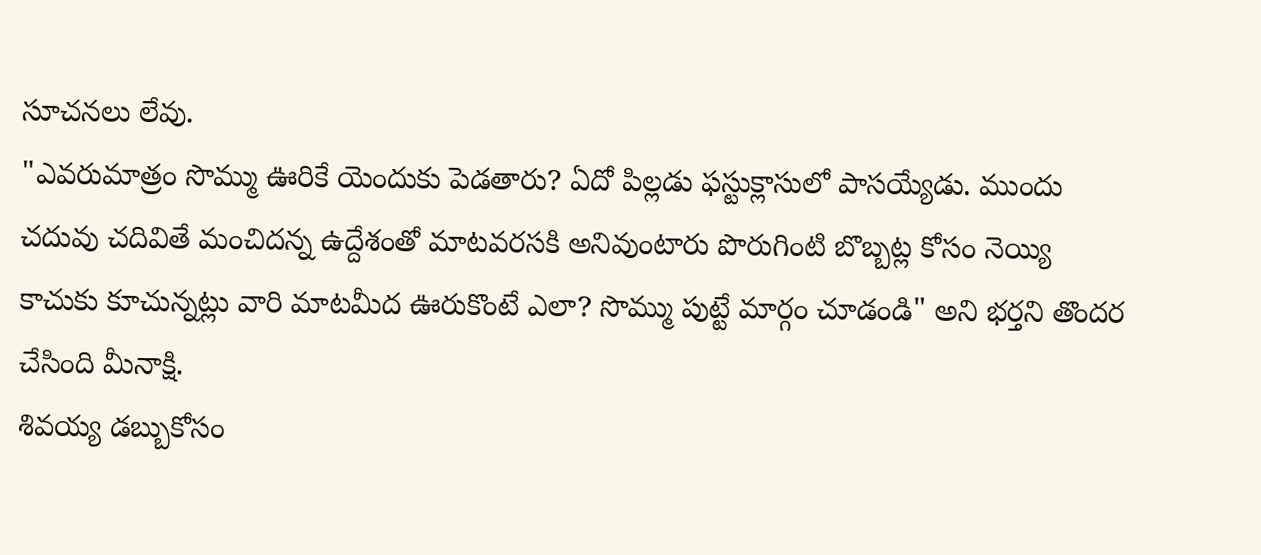సూచనలు లేవు.
"ఎవరుమాత్రం సొమ్ము ఊరికే యెందుకు పెడతారు? ఏదో పిల్లడు ఫస్టుక్లాసులో పాసయ్యేడు. ముందు చదువు చదివితే మంచిదన్న ఉద్దేశంతో మాటవరసకి అనివుంటారు పొరుగింటి బొబ్బట్ల కోసం నెయ్యి కాచుకు కూచున్నట్లు వారి మాటమీద ఊరుకొంటే ఎలా? సొమ్ము పుట్టే మార్గం చూడండి" అని భర్తని తొందర చేసింది మీనాక్షి.
శివయ్య డబ్బుకోసం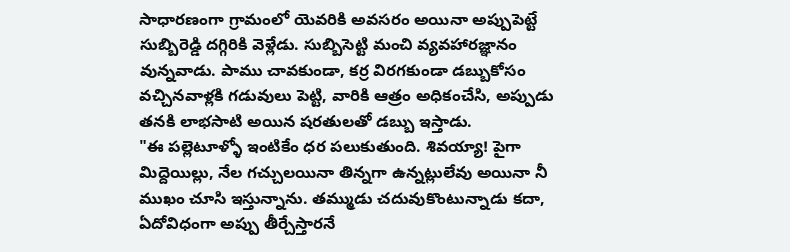సాధారణంగా గ్రామంలో యెవరికి అవసరం అయినా అప్పుపెట్టే సుబ్బిరెడ్డి దగ్గిరికి వెళ్లేడు. సుబ్బిసెట్టి మంచి వ్యవహారజ్ఞానం వున్నవాడు. పాము చావకుండా, కర్ర విరగకుండా డబ్బుకోసం వచ్చినవాళ్లకి గడువులు పెట్టి, వారికి ఆత్రం అధికంచేసి, అప్పుడు తనకి లాభసాటి అయిన షరతులతో డబ్బు ఇస్తాడు.
"ఈ పల్లెటూళ్ళో ఇంటికేం ధర పలుకుతుంది. శివయ్యా! పైగా మిద్దెయిల్లు, నేల గచ్చులయినా తిన్నగా ఉన్నట్లులేవు అయినా నీ ముఖం చూసి ఇస్తున్నాను. తమ్ముడు చదువుకొంటున్నాడు కదా, ఏదోవిధంగా అప్పు తీర్చేస్తారనే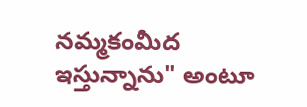నమ్మకంమీద ఇస్తున్నాను" అంటూ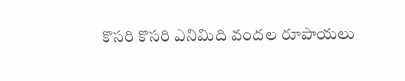కొసరి కొసరి ఎనిమిది వందల రూపాయలు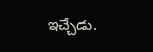ఇచ్చేడు.